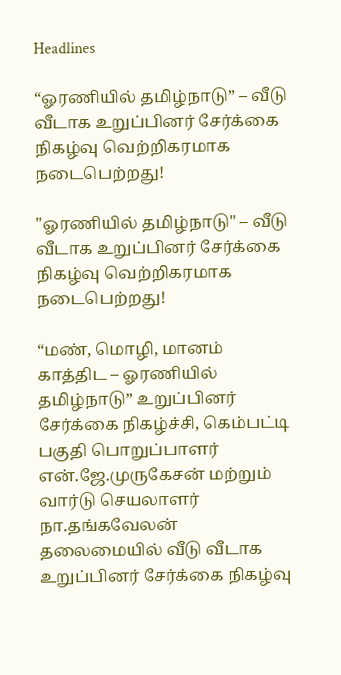Headlines

“ஓரணியில் தமிழ்நாடு” – வீடு வீடாக உறுப்பினர் சேர்க்கை நிகழ்வு வெற்றிகரமாக நடைபெற்றது!

"ஓரணியில் தமிழ்நாடு" – வீடு வீடாக உறுப்பினர் சேர்க்கை நிகழ்வு வெற்றிகரமாக நடைபெற்றது!

“மண், மொழி, மானம் காத்திட – ஓரணியில் தமிழ்நாடு” உறுப்பினர் சேர்க்கை நிகழ்ச்சி, கெம்பட்டி பகுதி பொறுப்பாளர் என்.ஜே.முருகேசன் மற்றும் வார்டு செயலாளர் நா.தங்கவேலன் தலைமையில் வீடு வீடாக உறுப்பினர் சேர்க்கை நிகழ்வு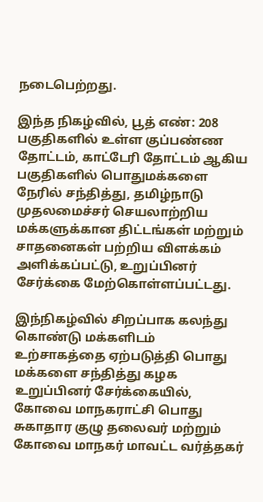நடைபெற்றது.

இந்த நிகழ்வில், பூத் எண்: 208 பகுதிகளில் உள்ள குப்பண்ண தோட்டம், காட்டேரி தோட்டம் ஆகிய பகுதிகளில் பொதுமக்களை நேரில் சந்தித்து, தமிழ்நாடு முதலமைச்சர் செயலாற்றிய மக்களுக்கான திட்டங்கள் மற்றும் சாதனைகள் பற்றிய விளக்கம் அளிக்கப்பட்டு, உறுப்பினர் சேர்க்கை மேற்கொள்ளப்பட்டது.

இந்நிகழ்வில் சிறப்பாக கலந்து கொண்டு மக்களிடம் உற்சாகத்தை ஏற்படுத்தி பொது மக்களை சந்தித்து கழக உறுப்பினர் சேர்க்கையில், கோவை மாநகராட்சி பொது சுகாதார குழு தலைவர் மற்றும் கோவை மாநகர் மாவட்ட வர்த்தகர்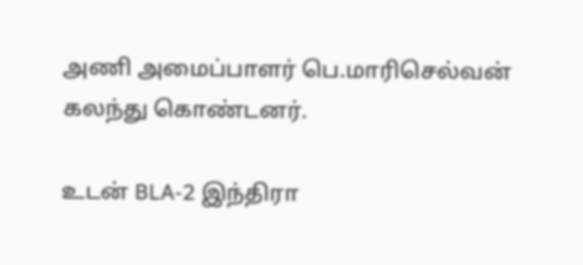அணி அமைப்பாளர் பெ.மாரிசெல்வன் கலந்து கொண்டனர்.

உடன் BLA-2 இந்திரா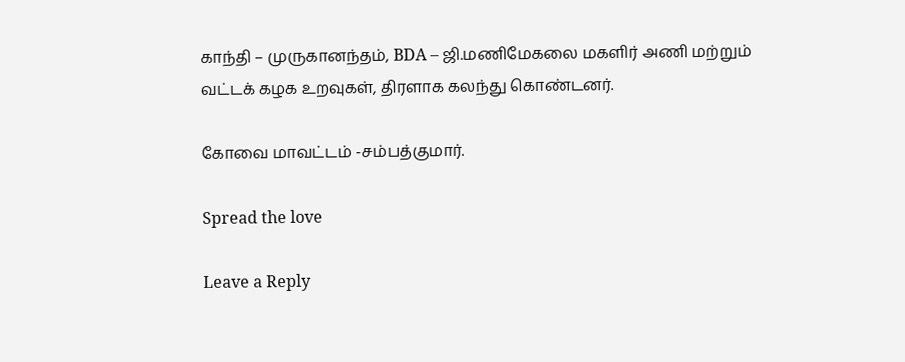காந்தி – முருகானந்தம், BDA – ஜி.மணிமேகலை மகளிர் அணி மற்றும் வட்டக் கழக உறவுகள், திரளாக கலந்து கொண்டனர்.

கோவை மாவட்டம் -சம்பத்குமார்.

Spread the love

Leave a Reply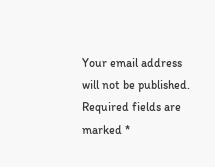Your email address will not be published. Required fields are marked *